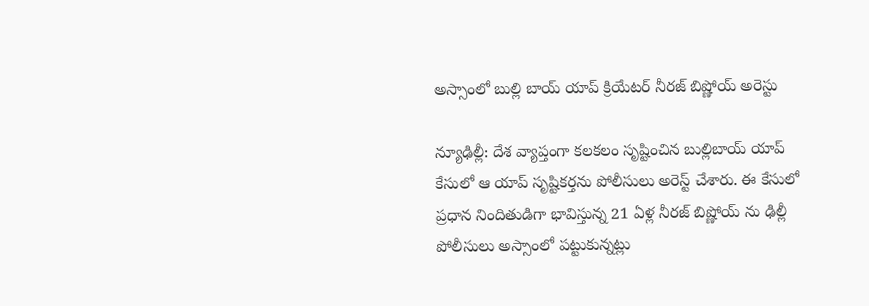అస్సాంలో బుల్లి బాయ్ యాప్ క్రియేటర్ నీరజ్ బిష్ణోయ్ అరెస్టు

న్యూఢిల్లీ: దేశ వ్యాప్తంగా కలకలం సృష్టించిన బుల్లిబాయ్ యాప్ కేసులో ఆ యాప్ సృష్టికర్తను పోలీసులు అరెస్ట్ చేశారు. ఈ కేసులో ప్రధాన నిందితుడిగా భావిస్తున్న 21 ఏళ్ల నీరజ్ బిష్ణోయ్ ను ఢిల్లీ పోలీసులు అస్సాంలో పట్టుకున్నట్లు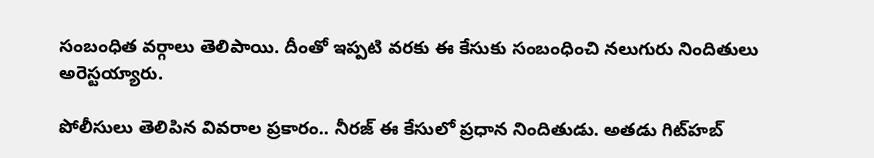సంబంధిత వర్గాలు తెలిపాయి. దీంతో ఇప్పటి వరకు ఈ కేసుకు సంబంధించి నలుగురు నిందితులు అరెస్టయ్యారు.

పోలీసులు తెలిపిన వివరాల ప్రకారం.. నీరజ్ ఈ కేసులో ప్రధాన నిందితుడు. అతడు గిట్‌హబ్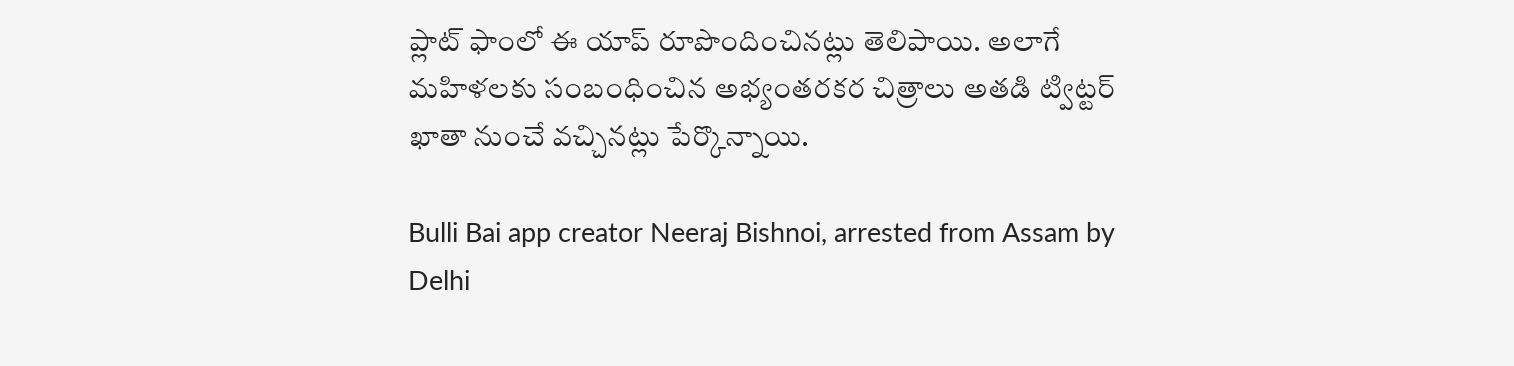ప్లాట్ ఫాంలో ఈ యాప్ రూపొందించినట్లు తెలిపాయి. అలాగే మహిళలకు సంబంధించిన అభ్యంతరకర చిత్రాలు అతడి ట్విట్టర్ ఖాతా నుంచే వచ్చినట్లు పేర్కొన్నాయి.

Bulli Bai app creator Neeraj Bishnoi, arrested from Assam by Delhi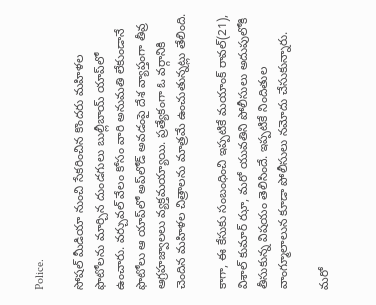Police.

సోషల్ మీడియా నుంచి సేకరించిన కొందరు మహిళల ఫొటోలను మార్చిన దుండగులు బుల్లీబాయ్ యాప్‌లో ఉంచారు. వర్చువల్ వేలం కోసం వారి అనుమతి లేకుండానే ఫొటోలు ఆ యాప్‌‌లో అప్‌లోడ్ అవడంపై దేశ వ్యాప్తంగా తీవ్ర ఆగ్రహజ్వాలలు వ్యక్తమయ్యాయి. ప్రత్యేకంగా ఓ వర్గానికి చెందిన మహిళల చిత్రాలను మాత్రమే ఉంచుతున్నట్లు తేలింది.

కాగా, ఈ కేసుకు సంబంధించి ఇప్పటికే మయాంక్ రావల్(21), విశాల్ కుమార్ ఝా, మరో యువతిని పోలీసులు అదుపులోకి తీసుకున్న విషయం తెలిసిందే. ఇప్పటికే నిందితుల వాంగ్మూలాలున కూడా పోలీసులు నమోదు చేసుకున్నారు.

మరో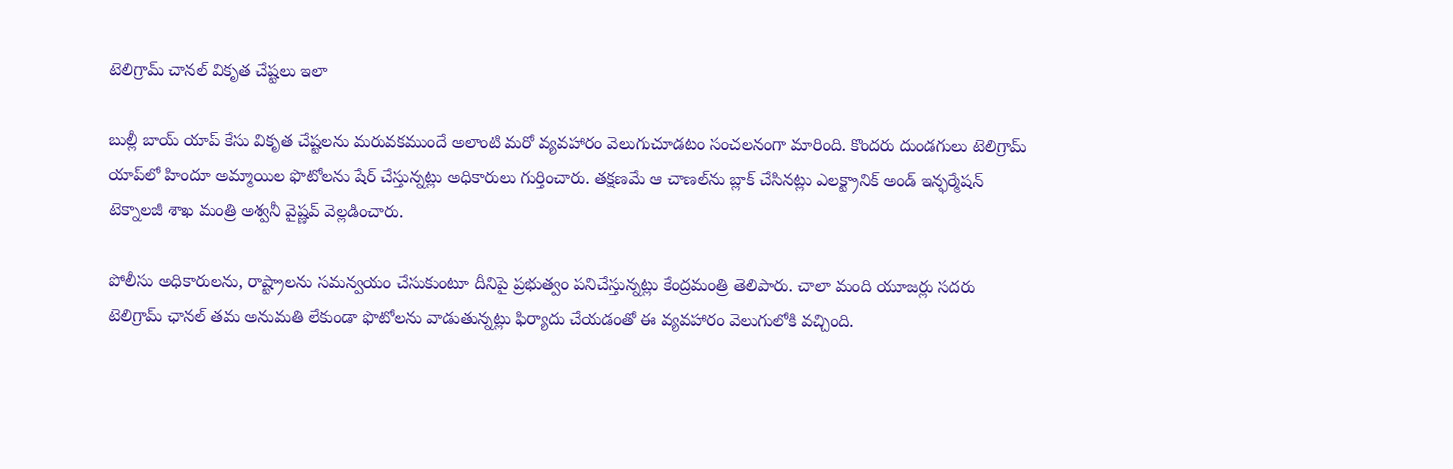టెలిగ్రామ్ చానల్ వికృత చేష్టలు ఇలా

బుల్లీ బాయ్ యాప్ కేసు వికృత చేష్టలను మరువకముందే అలాంటి మరో వ్యవహారం వెలుగుచూడటం సంచలనంగా మారింది. కొందరు దుండగులు టెలిగ్రామ్ యాప్‌లో హిందూ అమ్మాయిల ఫొటోలను షేర్ చేస్తున్నట్లు అధికారులు గుర్తించారు. తక్షణమే ఆ చాణల్‌ను బ్లాక్ చేసినట్లు ఎలక్ట్రానిక్ అండ్ ఇన్ఫర్మేషన్ టెక్నాలజీ శాఖ మంత్రి అశ్వనీ వైష్ణవ్ వెల్లడించారు.

పోలీసు అధికారులను, రాష్ట్రాలను సమన్వయం చేసుకుంటూ దీనిపై ప్రభుత్వం పనిచేస్తున్నట్లు కేంద్రమంత్రి తెలిపారు. చాలా మంది యూజర్లు సదరు టెలిగ్రామ్ ఛానల్ తమ అనుమతి లేకుండా ఫొటోలను వాడుతున్నట్లు ఫిర్యాదు చేయడంతో ఈ వ్యవహారం వెలుగులోకి వచ్చింది.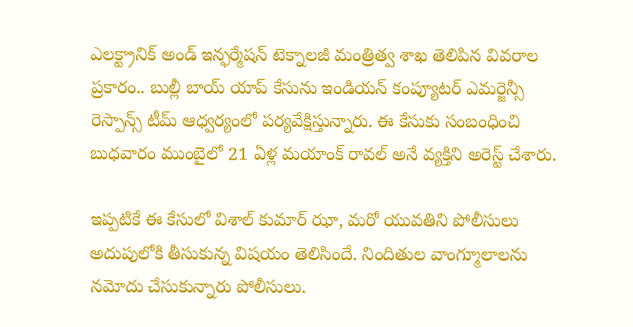ఎలక్ట్రానిక్ అండ్ ఇన్ఫర్మేషన్ టెక్నాలజీ మంత్రిత్వ శాఖ తెలిపిన వివరాల ప్రకారం.. బుల్లీ బాయ్ యాప్ కేసును ఇండియన్ కంప్యూటర్ ఎమర్జెన్సీ రెస్పాన్స్ టీమ్ ఆధ్వర్యంలో పర్యవేక్షిస్తున్నారు. ఈ కేసుకు సంబంధించి బుధవారం ముంబైలో 21 ఏళ్ల మయాంక్ రావల్ అనే వ్యక్తిని అరెస్ట్ చేశారు.

ఇప్పటికే ఈ కేసులో విశాల్ కుమార్ ఝా, మరో యువతిని పోలీసులు అదుపులోకి తీసుకున్న విషయం తెలిసిందే. నిందితుల వాంగ్మూలాలను నమోదు చేసుకున్నారు పోలీసులు.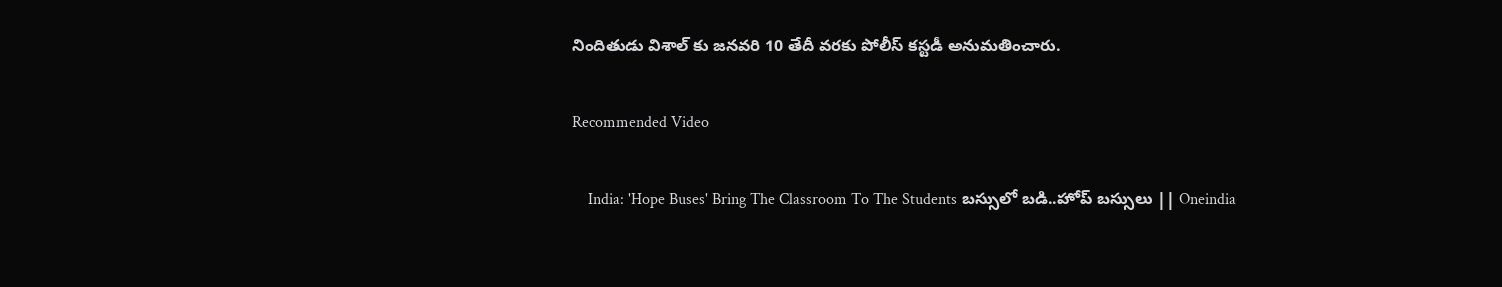నిందితుడు విశాల్ కు జనవరి 10 తేదీ వరకు పోలీస్ కస్టడీ అనుమతించారు.

Recommended Video

    India: 'Hope Buses' Bring The Classroom To The Students బస్సులో బడి..హోప్ బస్సులు || Oneindia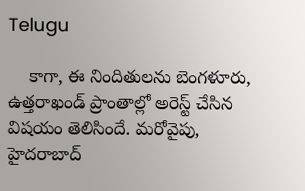Telugu

    కాగా, ఈ నిందితులను బెంగళూరు, ఉత్తరాఖండ్ ప్రాంతాల్లో అరెస్ట్ చేసిన విషయం తెలిసిందే. మరోవైపు, హైదరాబాద్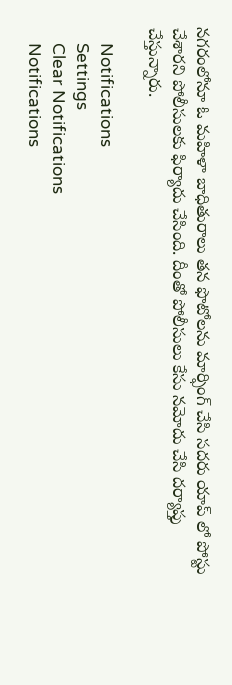నగరంలోనూ ఓ మహిళా బాధితురాలు తన ఫొటోలను మార్ఫింగ్ చేసి సదరు యాప్ లో పోస్టు చేశారని పోలీసులకు ఫిర్యాదు చేసింది. దీంతో పోలీసులు కేసు నమోదు చేసి దర్యాప్తు చేస్తున్నారు.

    Notifications
    Settings
    Clear Notifications
    Notifications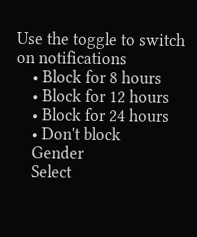Use the toggle to switch on notifications
    • Block for 8 hours
    • Block for 12 hours
    • Block for 24 hours
    • Don't block
    Gender
    Select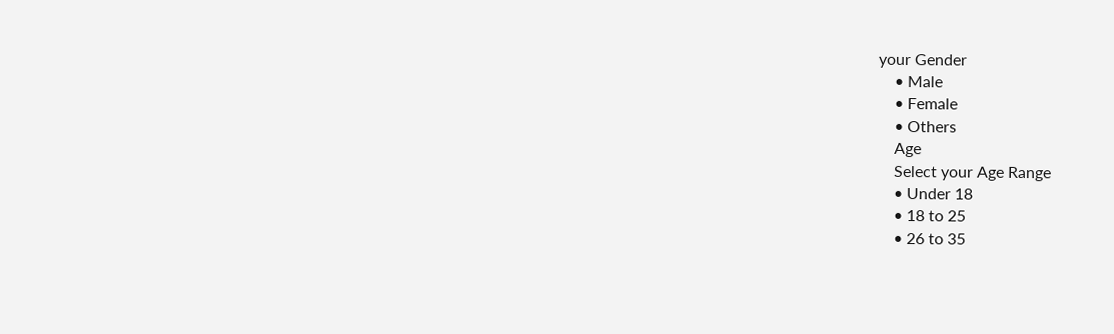your Gender
    • Male
    • Female
    • Others
    Age
    Select your Age Range
    • Under 18
    • 18 to 25
    • 26 to 35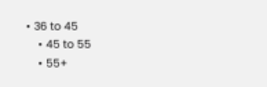• 36 to 45
    • 45 to 55
    • 55+